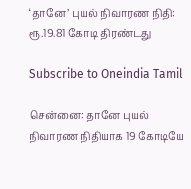‘தானே’ புயல் நிவாரண நிதி: ரூ.19.81 கோடி திரண்டது

Subscribe to Oneindia Tamil

சென்னை: தானே புயல் நிவாரண நிதியாக 19 கோடியே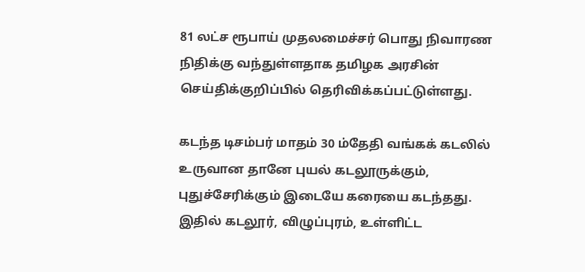81 லட்ச ரூபாய் முதலமைச்சர் பொது நிவாரண நிதிக்கு வந்துள்ளதாக தமிழக அரசின் செய்திக்குறிப்பில் தெரிவிக்கப்பட்டுள்ளது.

கடந்த டிசம்பர் மாதம் 30 ம்தேதி வங்கக் கடலில் உருவான தானே புயல் கடலூருக்கும், புதுச்சேரிக்கும் இடையே கரையை கடந்தது. இதில் கடலூர், விழுப்புரம், உள்ளிட்ட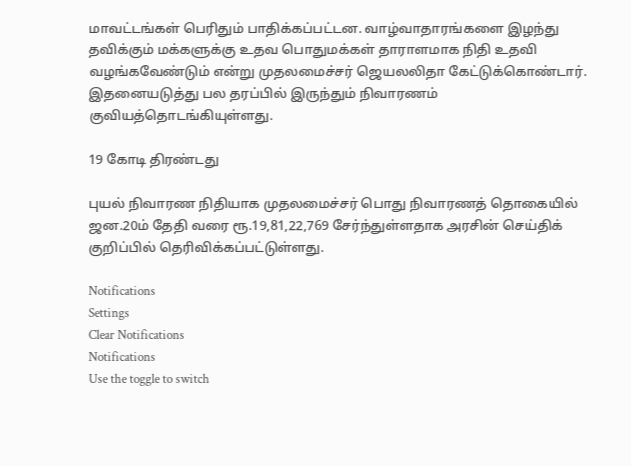மாவட்டங்கள் பெரிதும் பாதிக்கப்பட்டன. வாழ்வாதாரங்களை இழந்து தவிக்கும் மக்களுக்கு உதவ பொதுமக்கள் தாராளமாக நிதி உதவி வழங்கவேண்டும் என்று முதலமைச்சர் ஜெயலலிதா கேட்டுக்கொண்டார். இதனையடுத்து பல தரப்பில் இருந்தும் நிவாரணம் குவியத்தொடங்கியுள்ளது.

19 கோடி திரண்டது

புயல் நிவாரண நிதியாக முதலமைச்சர் பொது நிவாரணத் தொகையில் ஜன.20ம் தேதி வரை ரூ.19,81,22,769 சேர்ந்துள்ளதாக அரசின் செய்திக் குறிப்பில் தெரிவிக்கப்பட்டுள்ளது.

Notifications
Settings
Clear Notifications
Notifications
Use the toggle to switch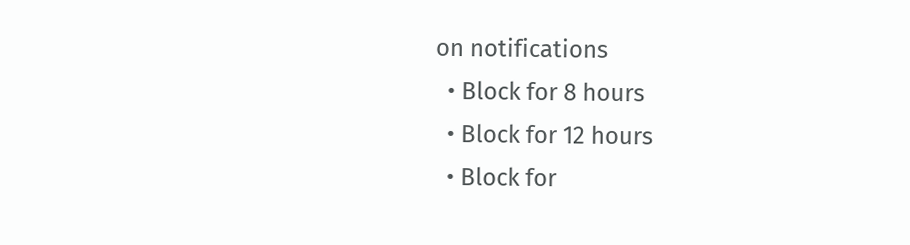on notifications
  • Block for 8 hours
  • Block for 12 hours
  • Block for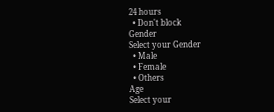24 hours
  • Don't block
Gender
Select your Gender
  • Male
  • Female
  • Others
Age
Select your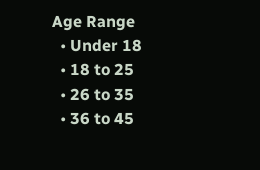Age Range
  • Under 18
  • 18 to 25
  • 26 to 35
  • 36 to 45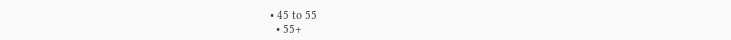• 45 to 55
  • 55+